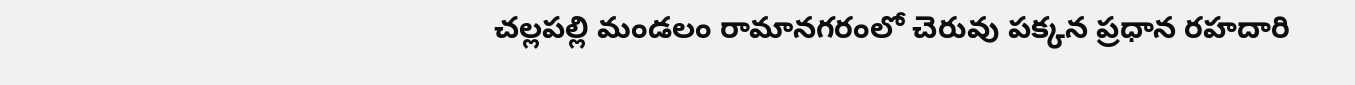చల్లపల్లి మండలం రామానగరంలో చెరువు పక్కన ప్రధాన రహదారి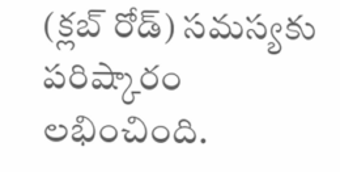(క్లబ్ రోడ్) సమస్యకు పరిష్కారం లభించింది.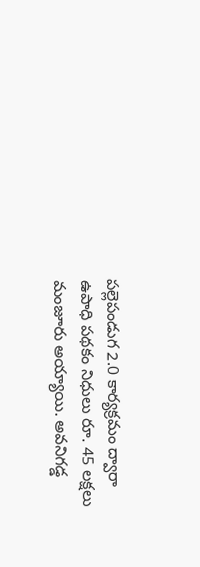పల్లెపండుగ 2.0 కార్యక్రమం ద్వారా ఉపాధి పథకం నిధులు రూ. 45 లక్షలు మంజూరు అయ్యాయి. అవనిగడ్డ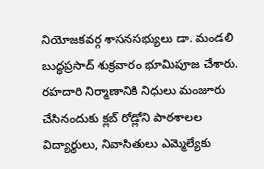నియోజకవర్గ శాసనసభ్యులు డా. మండలి బుద్ధప్రసాద్ శుక్రవారం భూమిపూజ చేశారు. రహదారి నిర్మాణానికి నిధులు మంజూరు చేసినందుకు క్లబ్ రోడ్లోని పాఠశాలల విద్యార్థులు, నివాసితులు ఎమ్మెల్యేకు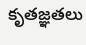కృతజ్ఞతలు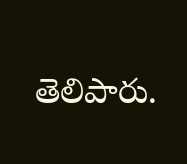తెలిపారు.